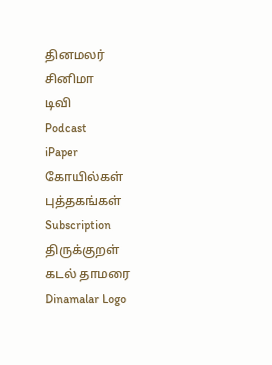தினமலர்
சினிமா
டிவி
Podcast
iPaper
கோயில்கள்
புத்தகங்கள்
Subscription
திருக்குறள்
கடல் தாமரை
Dinamalar Logo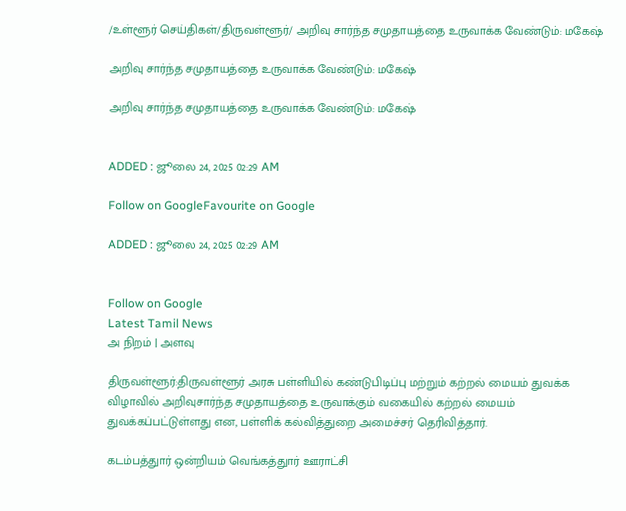/உள்ளூர் செய்திகள்/திருவள்ளூர்/ அறிவு சார்ந்த சமுதாயத்தை உருவாக்க வேண்டும்: மகேஷ்

அறிவு சார்ந்த சமுதாயத்தை உருவாக்க வேண்டும்: மகேஷ்

அறிவு சார்ந்த சமுதாயத்தை உருவாக்க வேண்டும்: மகேஷ்


ADDED : ஜூலை 24, 2025 02:29 AM

Follow on GoogleFavourite on Google

ADDED : ஜூலை 24, 2025 02:29 AM


Follow on Google
Latest Tamil News
அ நிறம் | அளவு

திருவள்ளூர்:திருவள்ளூர் அரசு பள்ளியில் கண்டுபிடிப்பு மற்றும் கற்றல் மையம் துவக்க விழாவில் அறிவுசார்ந்த சமுதாயத்தை உருவாக்கும் வகையில் கற்றல் மையம் துவக்கப்பட்டுள்ளது என, பள்ளிக் கல்வித்துறை அமைச்சர் தெரிவித்தார்.

கடம்பத்துார் ஒன்றியம் வெங்கத்துார் ஊராட்சி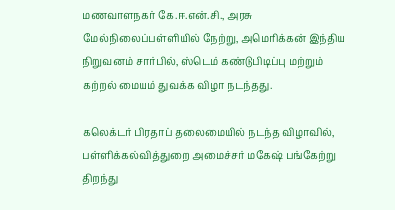மணவாளநகர் கே.ஈ.என்.சி., அரசு மேல்நிலைப்பள்ளியில் நேற்று, அமெரிக்கன் இந்திய நிறுவனம் சார்பில், ஸ்டெம் கண்டுபிடிப்பு மற்றும் கற்றல் மையம் துவக்க விழா நடந்தது.

கலெக்டர் பிரதாப் தலைமையில் நடந்த விழாவில், பள்ளிக்கல்வித்துறை அமைச்சர் மகேஷ் பங்கேற்று திறந்து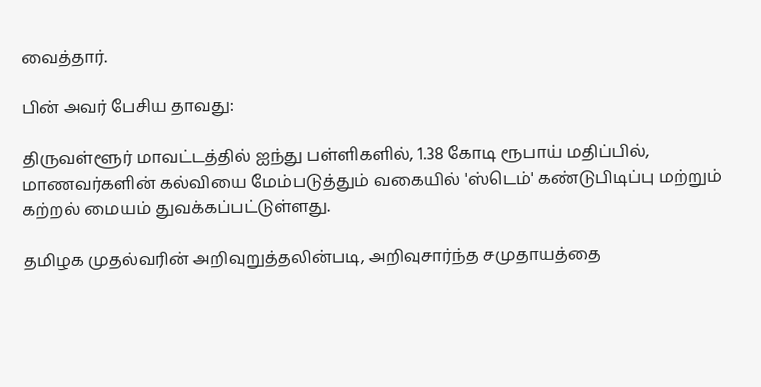வைத்தார்.

பின் அவர் பேசிய தாவது:

திருவள்ளூர் மாவட்டத்தில் ஐந்து பள்ளிகளில், 1.38 கோடி ரூபாய் மதிப்பில், மாணவர்களின் கல்வியை மேம்படுத்தும் வகையில் 'ஸ்டெம்' கண்டுபிடிப்பு மற்றும் கற்றல் மையம் துவக்கப்பட்டுள்ளது.

தமிழக முதல்வரின் அறிவுறுத்தலின்படி, அறிவுசார்ந்த சமுதாயத்தை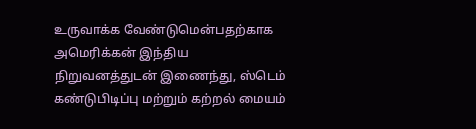உருவாக்க வேண்டுமென்பதற்காக அமெரிக்கன் இந்திய நிறுவனத்துடன் இணைந்து, ஸ்டெம் கண்டுபிடிப்பு மற்றும் கற்றல் மையம்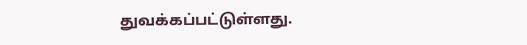துவக்கப்பட்டுள்ளது.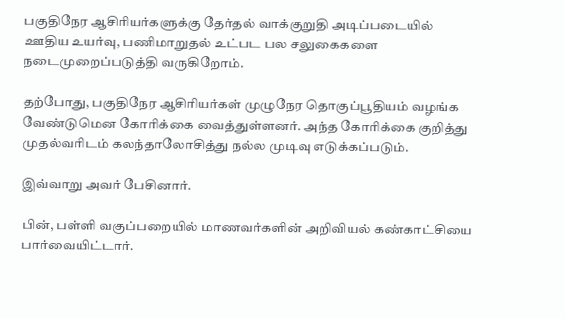பகுதிநேர ஆசிரியர்களுக்கு தேர்தல் வாக்குறுதி அடிப்படையில் ஊதிய உயர்வு, பணிமாறுதல் உட்பட பல சலுகைகளை நடைமுறைப்படுத்தி வருகிறோம்.

தற்போது, பகுதிநேர ஆசிரியர்கள் முழுநேர தொகுப்பூதியம் வழங்க வேண்டுமென கோரிக்கை வைத்துள்ளனர். அந்த கோரிக்கை குறித்து முதல்வரிடம் கலந்தாலோசித்து நல்ல முடிவு எடுக்கப்படும்.

இவ்வாறு அவர் பேசினார்.

பின், பள்ளி வகுப்பறையில் மாணவர்களின் அறிவியல் கண்காட்சியை பார்வையிட்டார்.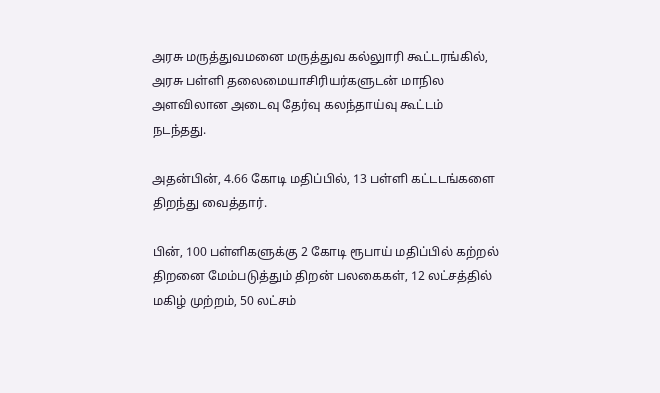அரசு மருத்துவமனை மருத்துவ கல்லுாரி கூட்டரங்கில், அரசு பள்ளி தலைமையாசிரியர்களுடன் மாநில அளவிலான அடைவு தேர்வு கலந்தாய்வு கூட்டம் நடந்தது.

அதன்பின், 4.66 கோடி மதிப்பில், 13 பள்ளி கட்டடங்களை திறந்து வைத்தார்.

பின், 100 பள்ளிகளுக்கு 2 கோடி ரூபாய் மதிப்பில் கற்றல் திறனை மேம்படுத்தும் திறன் பலகைகள், 12 லட்சத்தில் மகிழ் முற்றம், 50 லட்சம்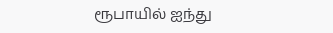ரூபாயில் ஐந்து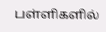பள்ளிகளில்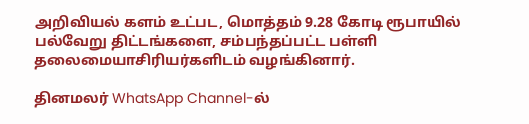அறிவியல் களம் உட்பட, மொத்தம் 9.28 கோடி ரூபாயில் பல்வேறு திட்டங்களை, சம்பந்தப்பட்ட பள்ளி தலைமையாசிரியர்களிடம் வழங்கினார்.

தினமலர் WhatsApp Channel-ல்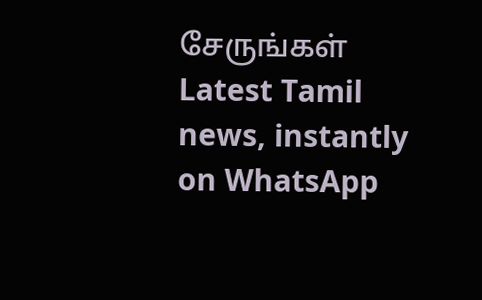சேருங்கள்
Latest Tamil news, instantly on WhatsApp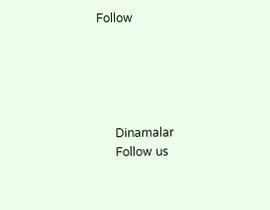Follow





      Dinamalar
      Follow us